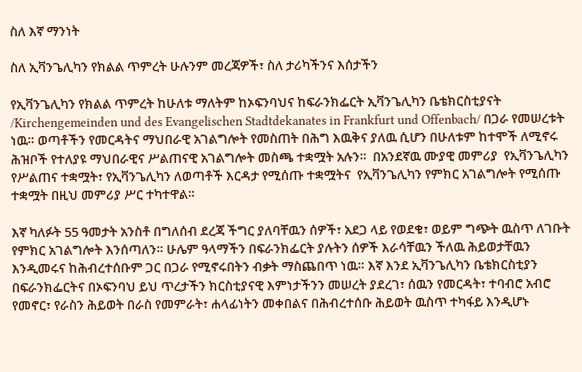ስለ እኛ ማንነት

ስለ ኢቫንጌሊካን የክልል ጥምረት ሁሉንም መረጃዎች፣ ስለ ታሪካችንና እሰታችን

የኢቫንጌሊካን የክልል ጥምረት ከሁለቱ ማለትም ከኦፍንባህና ከፍራንክፌርት ኢቫንጌሊካን ቤቴክርስቲያናት /Kirchengemeinden und des Evangelischen Stadtdekanates in Frankfurt und Offenbach/ በጋራ የመሠረቱት ነዉ። ወጣቶችን የመርዳትና ማህበራዊ አገልግሎት የመስጠት በሕግ እዉቅና ያለዉ ሲሆን በሁለቱም ከተሞች ለሚኖሩ ሕዝቦች የተለያዩ ማህበራዊና ሥልጠናዊ አገልግሎት መስጫ ተቋሟት አሉን።  በአንደኛዉ ሙያዊ መምሪያ  የኢቫንጌሊካን የሥልጠና ተቋሟት፣ የኢቫንጌሊካን ለወጣቶች እርዳታ የሚሰጡ ተቋሟትና  የኢቫንጌሊካን የምክር አገልግሎት የሚሰጡ ተቋሟት በዚህ መምሪያ ሥር ተካተዋል።

እኛ ካለፉት 55 ዓመታት አንስቶ በግለሰብ ደረጃ ችግር ያለባቸዉን ሰዎች፣ አደጋ ላይ የወደቁ፣ ወይም ግጭት ዉስጥ ለገቡት የምክር አገልግሎት እንሰጣለን። ሁሌም ዓላማችን በፍራንክፌርት ያሉትን ሰዎች እራሳቸዉን ችለዉ ሕይወታቸዉን እንዲመሩና ከሕብረተሰቡም ጋር በጋራ የሚኖሩበትን ብቃት ማስጨበጥ ነዉ። እኛ እንደ ኢቫንጌሊካን ቤቴክርስቲያን በፍራንክፌርትና በኦፍንባህ ይህ ጥረታችን ክርስቲያናዊ እምነታችንን መሠረት ያደረገ፣ ሰዉን የመርዳት፣ ተባብሮ አብሮ የመኖር፣ የራስን ሕይወት በራስ የመምራት፣ ሐላፊነትን መቀበልና በሕብረተሰቡ ሕይወት ዉስጥ ተካፋይ እንዲሆኑ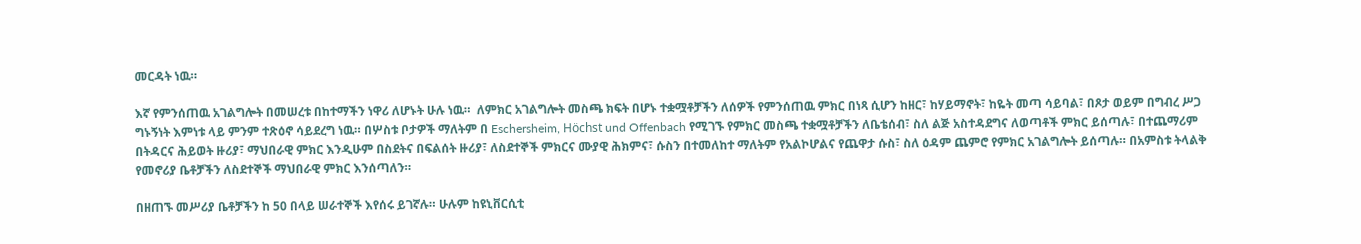መርዳት ነዉ።

እኛ የምንሰጠዉ አገልግሎት በመሠረቱ በከተማችን ነዋሪ ለሆኑት ሁሉ ነዉ።  ለምክር አገልግሎት መስጫ ክፍት በሆኑ ተቋሟቶቻችን ለሰዎች የምንሰጠዉ ምክር በነጻ ሲሆን ከዘር፣ ከሃይማኖት፣ ከዬት መጣ ሳይባል፣ በጾታ ወይም በግብረ ሥጋ ግኑኝነት እምነቱ ላይ ምንም ተጽዕኖ ሳይደረግ ነዉ። በሦስቱ ቦታዎች ማለትም በ Eschersheim, Höchst und Offenbach የሚገኙ የምክር መስጫ ተቋሟቶቻችን ለቤቴሰብ፣ ስለ ልጅ አስተዳደግና ለወጣቶች ምክር ይሰጣሉ፣ በተጨማሪም በትዳርና ሕይወት ዙሪያ፣ ማህበራዊ ምክር እንዲሁም በስደትና በፍልሰት ዙሪያ፣ ለስደተኞች ምክርና ሙያዊ ሕክምና፣ ሱስን በተመለከተ ማለትም የአልኮሆልና የጨዋታ ሱስ፣ ስለ ዕዳም ጨምሮ የምክር አገልግሎት ይሰጣሉ። በአምስቱ ትላልቅ የመኖሪያ ቤቶቻችን ለስደተኞች ማህበራዊ ምክር እንሰጣለን።

በዘጠኙ መሥሪያ ቤቶቻችን ከ 50 በላይ ሠራተኞች እየሰሩ ይገኛሉ። ሁሉም ከዩኒቨርሲቲ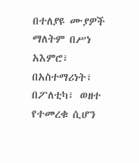በተለያዩ ሙያዎች ማለትም በሥነ አእምሮ፣ በአስተማሪነት፣ በፖለቲካ፣ ወዘተ የተመረቁ ሲሆን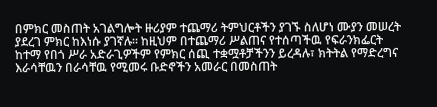በምክር መስጠት አገልግሎት ዙሪያም ተጨማሪ ትምህርቶችን ያገኙ ስለሆነ ሙያን መሠረት ያደረገ ምክር ከእነሱ ያገኛሉ። ከዚህም በተጨማሪ ሥልጠና የተሰጣችዉ የፍራንክፌርት ከተማ የበጎ ሥራ አድራጊዎችም የምክር ሰጪ ተቋሟቶቻችንን ይረዳሉ፣ ክትትል የማድረግና እራሳቸዉን በራሳቸዉ የሚመሩ ቡድኖችን አመራር በመስጠት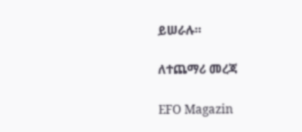ይሠራሉ።

ለተጨማሪ መረጃ

EFO Magazin